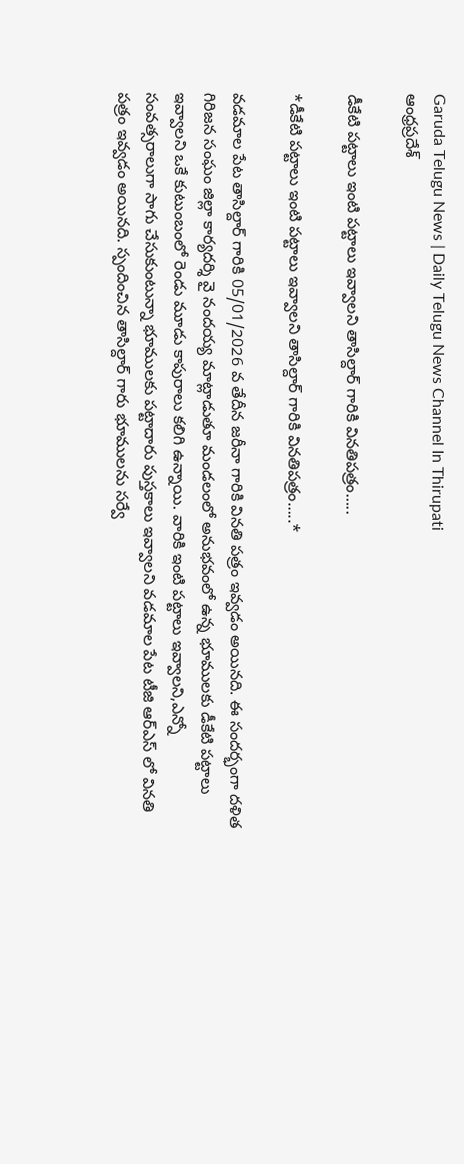Garuda Telugu News | Daily Telugu News Channel In Thirupati
ఆంధ్రప్రదేశ్

డీకేటి పట్టాలు ఇంటి పట్టాలు ఇవ్వాలని తాసిల్దార్ గారికి వినతిపత్రం…..

*డీకేటి పట్టాలు ఇంటి పట్టాలు ఇవ్వాలని తాసిల్దార్ గారికి వినతిపత్రం…..*

వడమాల పేట తాసిల్దార్ గారికి 05/01/2026 వ తేదీన జరీనా గారికి వినతి పత్రం ఇవ్వడం అయినది. ఈ సందర్భంగా దళిత గిరిజన సంఘం జిల్లా కార్యదర్శి వై నందయ్య మాట్లాడుతూ మండలంలో అనుభవంలో ఉన్న భూములకు డీకేటి పట్టాలు ఇవ్వాలని ఒకే కుటుంబంలో రెండు మూడు కాపురాలు కలిగి ఉన్నాయి. వారికి ఇంటి పట్టాలు ఇవ్వాలని,ఎన్నో సంవత్సరాలుగా సాగు చేసుకుంటున్నా భూములకు పట్టాదారు పుస్తకాలు ఇవ్వాలని వడమాల పేట టీజి ఆర్ఎస్ లో వినతి పత్రం ఇవ్వడం అయినది. స్పందించిన తాసిల్దార్ గారు భూములను సర్వే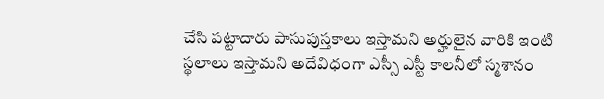చేసి పట్టాదారు పాసుపుస్తకాలు ఇస్తామని అర్హులైన వారికి ఇంటి స్థలాలు ఇస్తామని అదేవిధంగా ఎస్సీ ఎస్టీ కాలనీలో స్మశానం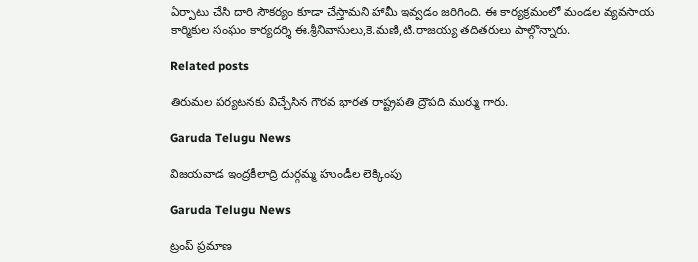ఏర్పాటు చేసి దారి సౌకర్యం కూడా చేస్తామని హామీ ఇవ్వడం జరిగింది. ఈ కార్యక్రమంలో మండల వ్యవసాయ కార్మికుల సంఘం కార్యదర్శి ఈ.శ్రీనివాసులు,కె.మణి,టి.రాజయ్య తదితరులు పాల్గొన్నారు.

Related posts

తిరుమల పర్యటనకు విచ్చేసిన గౌరవ భారత రాష్ట్రపతి ద్రౌపది ముర్ము గారు.

Garuda Telugu News

విజయవాడ ఇంద్రకీలాద్రి దుర్గమ్మ హుండీల లెక్కింపు

Garuda Telugu News

ట్రంప్ ప్రమాణ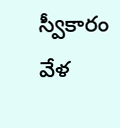స్వీకారం వేళ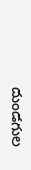దుండగుల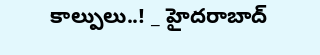కాల్పులు..! _ హైదరాబాద్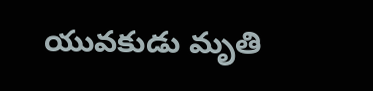యువకుడు మృతి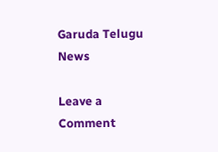Garuda Telugu News

Leave a Comment